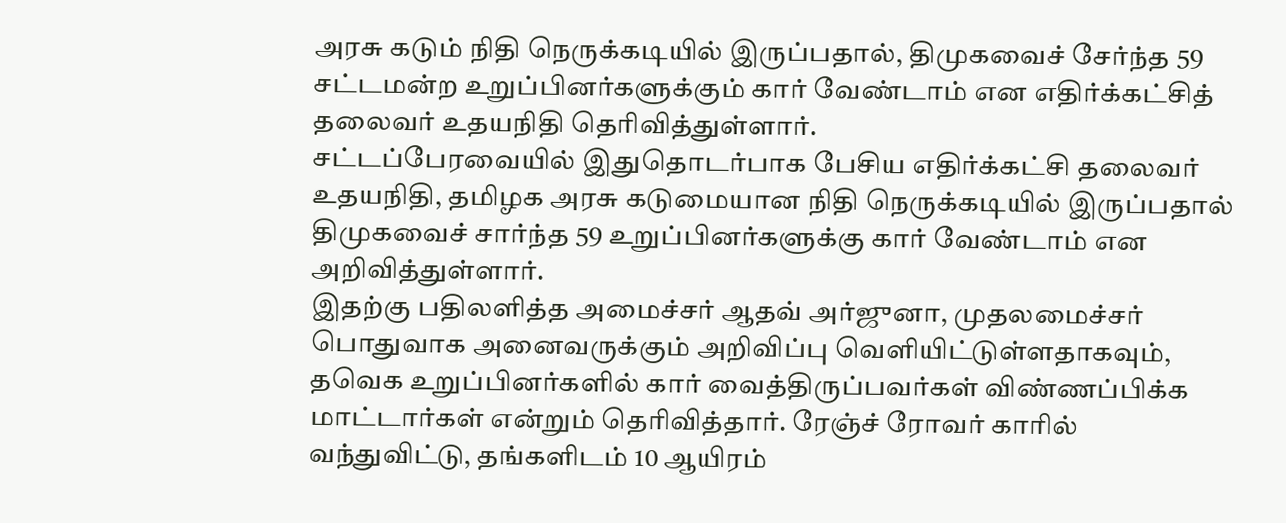அரசு கடும் நிதி நெருக்கடியில் இருப்பதால், திமுகவைச் சேர்ந்த 59 சட்டமன்ற உறுப்பினர்களுக்கும் கார் வேண்டாம் என எதிர்க்கட்சித் தலைவர் உதயநிதி தெரிவித்துள்ளார்.
சட்டப்பேரவையில் இதுதொடர்பாக பேசிய எதிர்க்கட்சி தலைவர் உதயநிதி, தமிழக அரசு கடுமையான நிதி நெருக்கடியில் இருப்பதால் திமுகவைச் சார்ந்த 59 உறுப்பினர்களுக்கு கார் வேண்டாம் என அறிவித்துள்ளார்.
இதற்கு பதிலளித்த அமைச்சர் ஆதவ் அர்ஜுனா, முதலமைச்சர் பொதுவாக அனைவருக்கும் அறிவிப்பு வெளியிட்டுள்ளதாகவும், தவெக உறுப்பினர்களில் கார் வைத்திருப்பவர்கள் விண்ணப்பிக்க மாட்டார்கள் என்றும் தெரிவித்தார். ரேஞ்ச் ரோவர் காரில் வந்துவிட்டு, தங்களிடம் 10 ஆயிரம்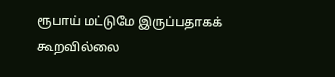ரூபாய் மட்டுமே இருப்பதாகக் கூறவில்லை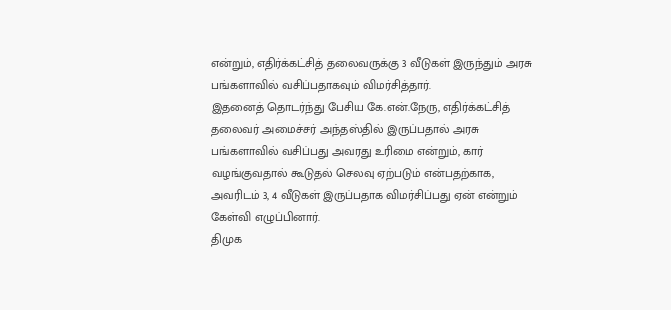என்றும், எதிர்க்கட்சித் தலைவருக்கு 3 வீடுகள் இருந்தும் அரசு பங்களாவில் வசிப்பதாகவும் விமர்சித்தார்.
இதனைத் தொடர்ந்து பேசிய கே.என்.நேரு, எதிர்க்கட்சித் தலைவர் அமைச்சர் அந்தஸ்தில் இருப்பதால் அரசு பங்களாவில் வசிப்பது அவரது உரிமை என்றும், கார் வழங்குவதால் கூடுதல் செலவு ஏற்படும் என்பதற்காக, அவரிடம் 3, 4 வீடுகள் இருப்பதாக விமர்சிப்பது ஏன் என்றும் கேள்வி எழுப்பினார்.
திமுக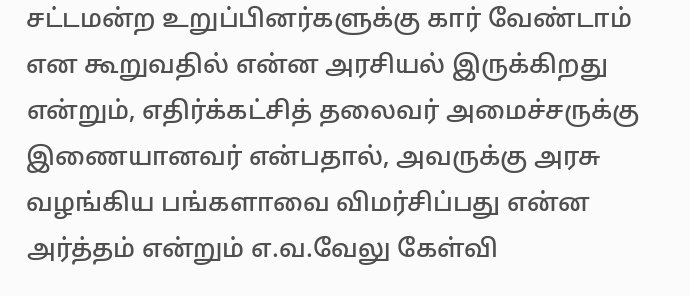சட்டமன்ற உறுப்பினர்களுக்கு கார் வேண்டாம் என கூறுவதில் என்ன அரசியல் இருக்கிறது என்றும், எதிர்க்கட்சித் தலைவர் அமைச்சருக்கு இணையானவர் என்பதால், அவருக்கு அரசு வழங்கிய பங்களாவை விமர்சிப்பது என்ன அர்த்தம் என்றும் எ.வ.வேலு கேள்வி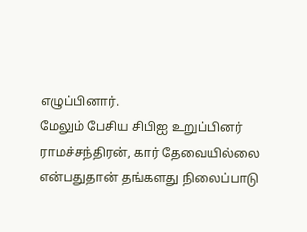எழுப்பினார்.
மேலும் பேசிய சிபிஐ உறுப்பினர் ராமச்சந்திரன், கார் தேவையில்லை என்பதுதான் தங்களது நிலைப்பாடு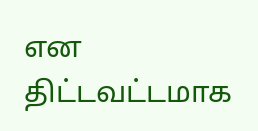என திட்டவட்டமாக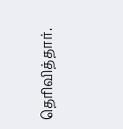தெரிவித்தார்.